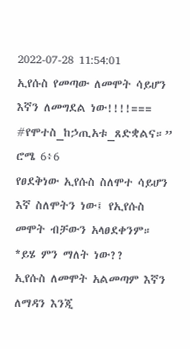2022-07-28 11:54:01
ኢየሱስ የመጣው ለመሞት ሳይሆን እኛን ለመግደል ነው!!!!===
#የሞተስ_ከኃጢአቱ_ጸድቋልና።” ሮሜ 6፥6
የፀደቅነው ኢየሱስ ስለሞተ ሳይሆን እኛ ስለሞትን ነው፤ የኢየሱስ መሞት ብቻውን አላፀደቀንም። *ይሄ ምን ማለት ነው??
ኢየሱስ ለመሞት አልመጣም እኛን ለማዳን እንጂ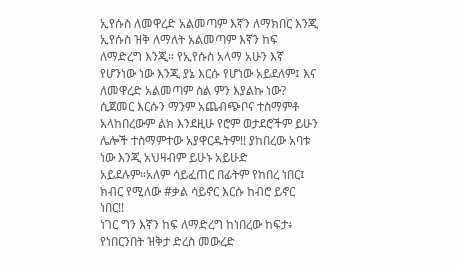ኢየሱስ ለመዋረድ አልመጣም እኛን ለማክበር እንጂ
ኢየሱስ ዝቅ ለማለት አልመጣም እኛን ከፍ ለማድረግ እንጂ። የኢየሱስ አላማ አሁን እኛ የሆንነው ነው እንጂ ያኔ እርሱ የሆነው አይደለም፤ እና ለመዋረድ አልመጣም ስል ምን እያልኩ ነው?
ሲጀመር እርሱን ማንም አጨብጭቦና ተስማምቶ አላከበረውም ልክ እንደዚሁ የሮም ወታደሮችም ይሁን ሌሎች ተስማምተው አያዋርዱትም!! ያከበረው አባቱ ነው እንጂ አህዛብም ይሁኑ አይሁድ አይደሉም።አለም ሳይፈጠር በፊትም የከበረ ነበር፤ ክብር የሚለው #ቃል ሳይኖር እርሱ ከብሮ ይኖር ነበር!!
ነገር ግን እኛን ከፍ ለማድረግ ከነበረው ከፍታ፥ የነበርንበት ዝቅታ ድረስ መውረድ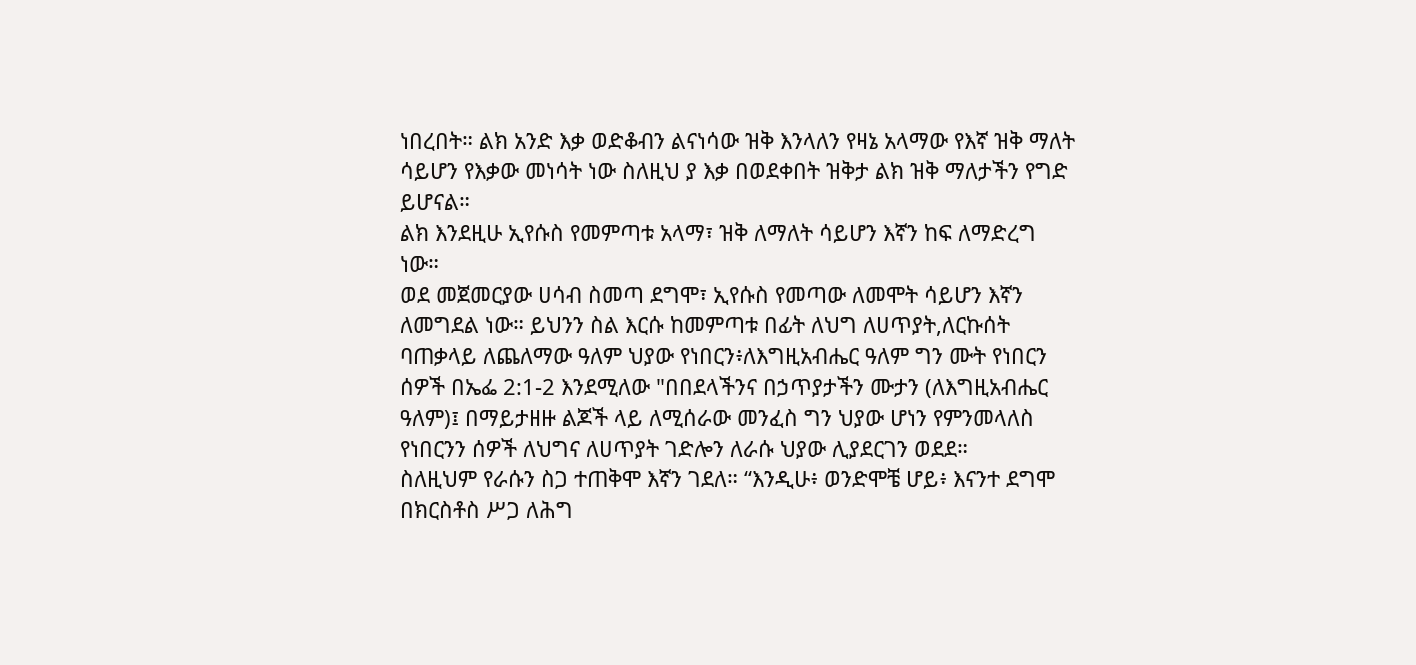ነበረበት። ልክ አንድ እቃ ወድቆብን ልናነሳው ዝቅ እንላለን የዛኔ አላማው የእኛ ዝቅ ማለት ሳይሆን የእቃው መነሳት ነው ስለዚህ ያ እቃ በወደቀበት ዝቅታ ልክ ዝቅ ማለታችን የግድ ይሆናል።
ልክ እንደዚሁ ኢየሱስ የመምጣቱ አላማ፣ ዝቅ ለማለት ሳይሆን እኛን ከፍ ለማድረግ ነው።
ወደ መጀመርያው ሀሳብ ስመጣ ደግሞ፣ ኢየሱስ የመጣው ለመሞት ሳይሆን እኛን ለመግደል ነው። ይህንን ስል እርሱ ከመምጣቱ በፊት ለህግ ለሀጥያት,ለርኩሰት ባጠቃላይ ለጨለማው ዓለም ህያው የነበርን፥ለእግዚአብሔር ዓለም ግን ሙት የነበርን ሰዎች በኤፌ 2:1-2 እንደሚለው "በበደላችንና በኃጥያታችን ሙታን (ለእግዚአብሔር ዓለም)፤ በማይታዘዙ ልጆች ላይ ለሚሰራው መንፈስ ግን ህያው ሆነን የምንመላለስ የነበርንን ሰዎች ለህግና ለሀጥያት ገድሎን ለራሱ ህያው ሊያደርገን ወደደ።
ስለዚህም የራሱን ስጋ ተጠቅሞ እኛን ገደለ። “እንዲሁ፥ ወንድሞቼ ሆይ፥ እናንተ ደግሞ በክርስቶስ ሥጋ ለሕግ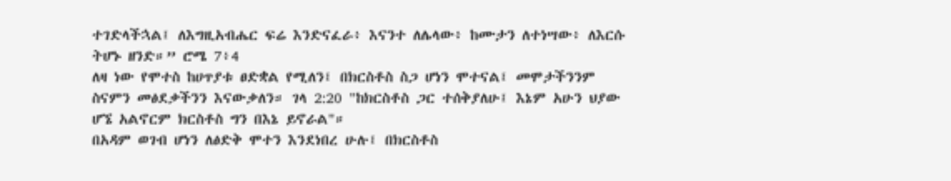ተገድላችኋል፤ ለእግዚአብሔር ፍሬ እንድናፈራ፥ እናንተ ለሌላው፥ ከሙታን ለተነሣው፥ ለእርሱ ትሆኑ ዘንድ።” ሮሜ 7፥4
ለዛ ነው የሞተስ ከሀጥያቱ ፀድቋል የሚለን፤ በክርስቶስ ስጋ ሆነን ሞተናል፤ መሞታችንንም ስናምን መፅደቃችንን እናውቃለን። ገላ 2:20 "ከክርስቶስ ጋር ተሰቅያለሁ፤ እኔም አሁን ህያው ሆኜ አልኖርም ክርስቶስ ግን በእኔ ይኖራል"።
በአዳም ወገብ ሆነን ለፅድቅ ሞተን እንደነበረ ሁሉ፤ በክርስቶስ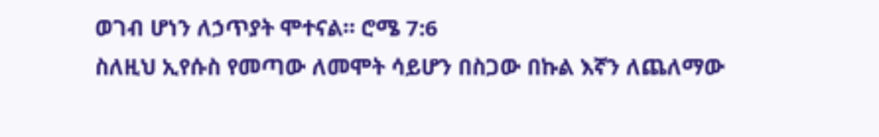ወገብ ሆነን ለኃጥያት ሞተናል። ሮሜ 7:6
ስለዚህ ኢየሱስ የመጣው ለመሞት ሳይሆን በስጋው በኩል እኛን ለጨለማው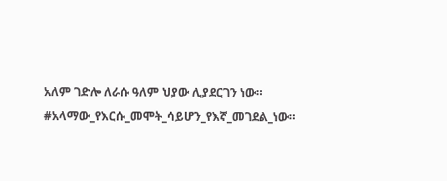አለም ገድሎ ለራሱ ዓለም ህያው ሊያደርገን ነው። #አላማው_የእርሱ_መሞት_ሳይሆን_የእኛ_መገደል_ነው።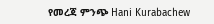የመረጃ ምንጭ Hani Kurabachew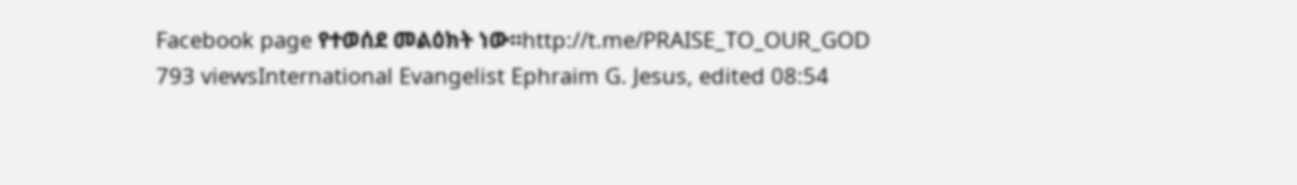Facebook page የተወሰደ መልዕክት ነው።http://t.me/PRAISE_TO_OUR_GOD
793 viewsInternational Evangelist Ephraim G. Jesus, edited 08:54